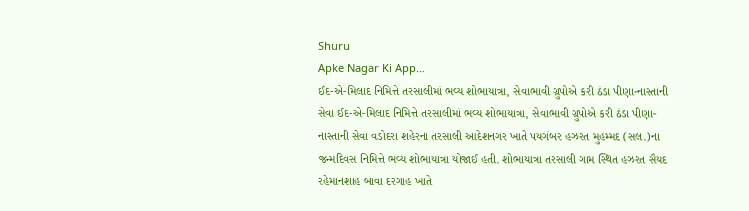Shuru
Apke Nagar Ki App…
ઈદ-એ-મિલાદ નિમિત્તે તરસાલીમાં ભવ્ય શોભાયાત્રા, સેવાભાવી ગ્રુપોએ કરી ઠંડા પીણા-નાસ્તાની સેવા ઈદ-એ-મિલાદ નિમિત્તે તરસાલીમાં ભવ્ય શોભાયાત્રા, સેવાભાવી ગ્રુપોએ કરી ઠંડા પીણા-નાસ્તાની સેવા વડોદરા શહેરના તરસાલી આદેશનગર ખાતે પયગંબર હઝરત મુહમ્મદ (સલ.)ના જન્મદિવસ નિમિત્તે ભવ્ય શોભાયાત્રા યોજાઈ હતી. શોભાયાત્રા તરસાલી ગામ સ્થિત હઝરત સૈયદ રહેમાનશાહ બાવા દરગાહ ખાતે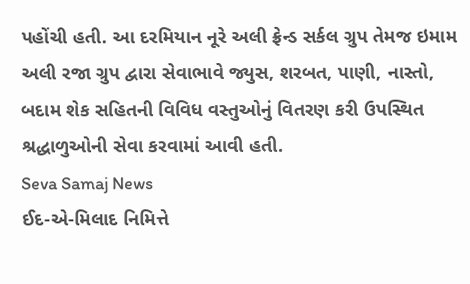પહોંચી હતી. આ દરમિયાન નૂરે અલી ફ્રેન્ડ સર્કલ ગ્રુપ તેમજ ઇમામ અલી રજા ગ્રુપ દ્વારા સેવાભાવે જ્યુસ, શરબત, પાણી, નાસ્તો, બદામ શેક સહિતની વિવિધ વસ્તુઓનું વિતરણ કરી ઉપસ્થિત શ્રદ્ધાળુઓની સેવા કરવામાં આવી હતી.
Seva Samaj News
ઈદ-એ-મિલાદ નિમિત્તે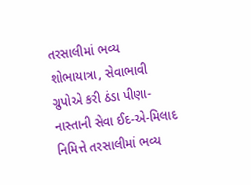તરસાલીમાં ભવ્ય શોભાયાત્રા, સેવાભાવી ગ્રુપોએ કરી ઠંડા પીણા-નાસ્તાની સેવા ઈદ-એ-મિલાદ નિમિત્તે તરસાલીમાં ભવ્ય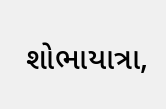શોભાયાત્રા,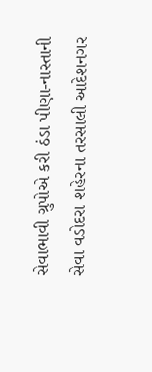સેવાભાવી ગ્રુપોએ કરી ઠંડા પીણા-નાસ્તાની સેવા વડોદરા શહેરના તરસાલી આદેશનગર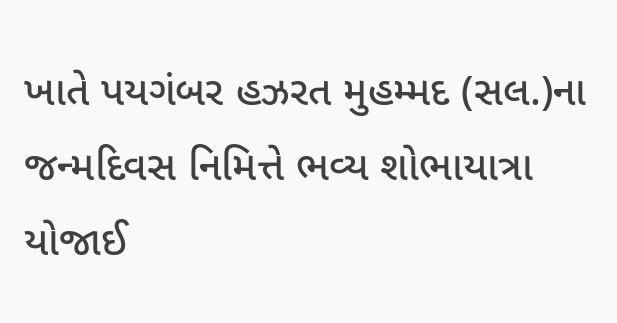ખાતે પયગંબર હઝરત મુહમ્મદ (સલ.)ના જન્મદિવસ નિમિત્તે ભવ્ય શોભાયાત્રા યોજાઈ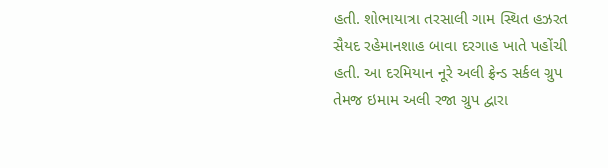હતી. શોભાયાત્રા તરસાલી ગામ સ્થિત હઝરત સૈયદ રહેમાનશાહ બાવા દરગાહ ખાતે પહોંચી હતી. આ દરમિયાન નૂરે અલી ફ્રેન્ડ સર્કલ ગ્રુપ તેમજ ઇમામ અલી રજા ગ્રુપ દ્વારા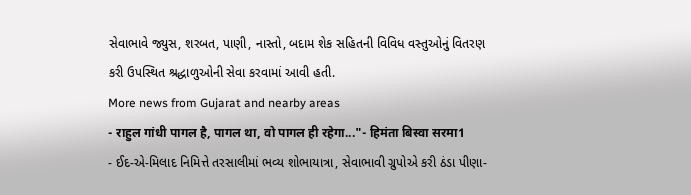સેવાભાવે જ્યુસ, શરબત, પાણી, નાસ્તો, બદામ શેક સહિતની વિવિધ વસ્તુઓનું વિતરણ કરી ઉપસ્થિત શ્રદ્ધાળુઓની સેવા કરવામાં આવી હતી.
More news from Gujarat and nearby areas
- राहुल गांधी पागल है, पागल था, वो पागल ही रहेगा..."- हिमंता बिस्वा सरमा1
- ઈદ-એ-મિલાદ નિમિત્તે તરસાલીમાં ભવ્ય શોભાયાત્રા, સેવાભાવી ગ્રુપોએ કરી ઠંડા પીણા-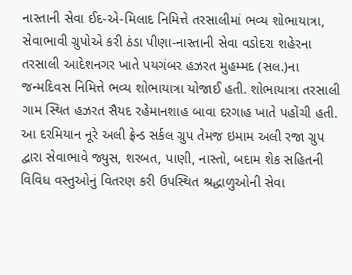નાસ્તાની સેવા ઈદ-એ-મિલાદ નિમિત્તે તરસાલીમાં ભવ્ય શોભાયાત્રા, સેવાભાવી ગ્રુપોએ કરી ઠંડા પીણા-નાસ્તાની સેવા વડોદરા શહેરના તરસાલી આદેશનગર ખાતે પયગંબર હઝરત મુહમ્મદ (સલ.)ના જન્મદિવસ નિમિત્તે ભવ્ય શોભાયાત્રા યોજાઈ હતી. શોભાયાત્રા તરસાલી ગામ સ્થિત હઝરત સૈયદ રહેમાનશાહ બાવા દરગાહ ખાતે પહોંચી હતી. આ દરમિયાન નૂરે અલી ફ્રેન્ડ સર્કલ ગ્રુપ તેમજ ઇમામ અલી રજા ગ્રુપ દ્વારા સેવાભાવે જ્યુસ, શરબત, પાણી, નાસ્તો, બદામ શેક સહિતની વિવિધ વસ્તુઓનું વિતરણ કરી ઉપસ્થિત શ્રદ્ધાળુઓની સેવા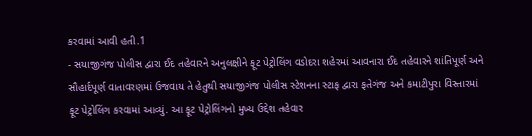કરવામાં આવી હતી.1
- સયાજીગંજ પોલીસ દ્વારા ઈદ તહેવારને અનુલક્ષીને ફૂટ પેટ્રોલિંગ વડોદરા શહેરમાં આવનારા ઈદ તહેવારને શાંતિપૂર્ણ અને સૌહાર્દપૂર્ણ વાતાવરણમાં ઉજવાય તે હેતુથી સયાજીગંજ પોલીસ સ્ટેશનના સ્ટાફ દ્વારા ફતેગંજ અને કમાટીપુરા વિસ્તારમાં ફૂટ પેટ્રોલિંગ કરવામાં આવ્યું. આ ફૂટ પેટ્રોલિંગનો મુખ્ય ઉદ્દેશ તહેવાર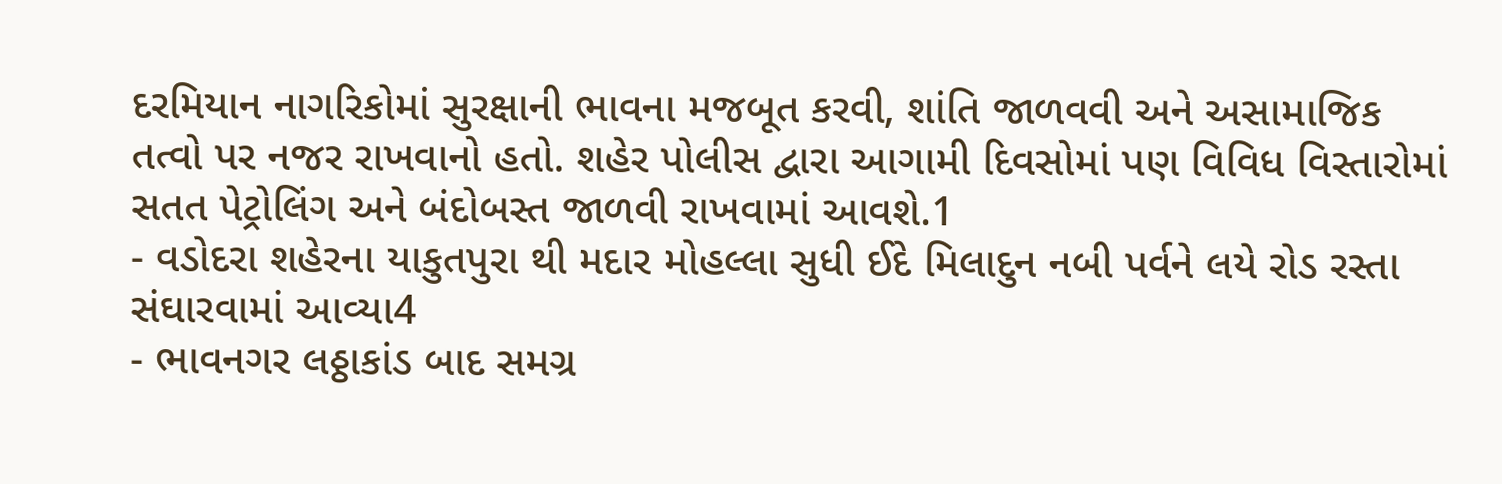દરમિયાન નાગરિકોમાં સુરક્ષાની ભાવના મજબૂત કરવી, શાંતિ જાળવવી અને અસામાજિક તત્વો પર નજર રાખવાનો હતો. શહેર પોલીસ દ્વારા આગામી દિવસોમાં પણ વિવિધ વિસ્તારોમાં સતત પેટ્રોલિંગ અને બંદોબસ્ત જાળવી રાખવામાં આવશે.1
- વડોદરા શહેરના યાકુતપુરા થી મદાર મોહલ્લા સુધી ઈદે મિલાદુન નબી પર્વને લયે રોડ રસ્તા સંઘારવામાં આવ્યા4
- ભાવનગર લઠ્ઠાકાંડ બાદ સમગ્ર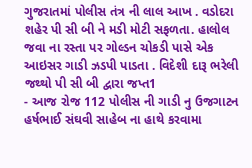ગુજરાતમાં પોલીસ તંત્ર ની લાલ આખ . વડોદરા શહેર પી સી બી ને મડી મોટી સફળતા. હાલોલ જવા ના રસ્તા પર ગોલ્ડન ચોકડી પાસે એક આઇસર ગાડી ઝડપી પાડતા . વિદેશી દારૂ ભરેલી જથ્થો પી સી બી દ્વારા જપ્ત1
- આજ રોજ 112 પોલીસ ની ગાડી નુ ઉજગાટન હર્ષભાઈ સંઘવી સાહેબ ના હાથે કરવામા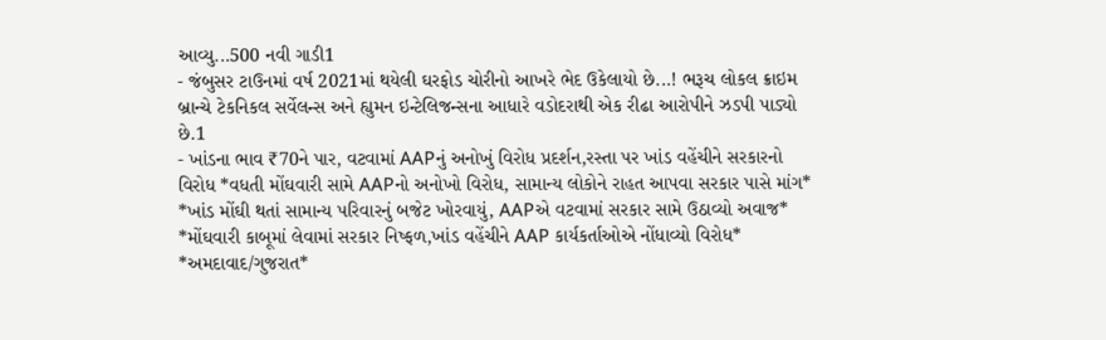આવ્યુ...500 નવી ગાડી1
- જંબુસર ટાઉનમાં વર્ષ 2021માં થયેલી ઘરફોડ ચોરીનો આખરે ભેદ ઉકેલાયો છે...! ભરૂચ લોકલ ક્રાઇમ બ્રાન્ચે ટેકનિકલ સર્વેલન્સ અને હ્યુમન ઇન્ટેલિજન્સના આધારે વડોદરાથી એક રીઢા આરોપીને ઝડપી પાડ્યો છે.1
- ખાંડના ભાવ ₹70ને પાર, વટવામાં AAPનું અનોખું વિરોધ પ્રદર્શન,રસ્તા પર ખાંડ વહેંચીને સરકારનો વિરોધ *વધતી મોંઘવારી સામે AAPનો અનોખો વિરોધ, સામાન્ય લોકોને રાહત આપવા સરકાર પાસે માંગ* *ખાંડ મોંઘી થતાં સામાન્ય પરિવારનું બજેટ ખોરવાયું, AAPએ વટવામાં સરકાર સામે ઉઠાવ્યો અવાજ* *મોંઘવારી કાબૂમાં લેવામાં સરકાર નિષ્ફળ,ખાંડ વહેંચીને AAP કાર્યકર્તાઓએ નોંધાવ્યો વિરોધ* *અમદાવાદ/ગુજરાત*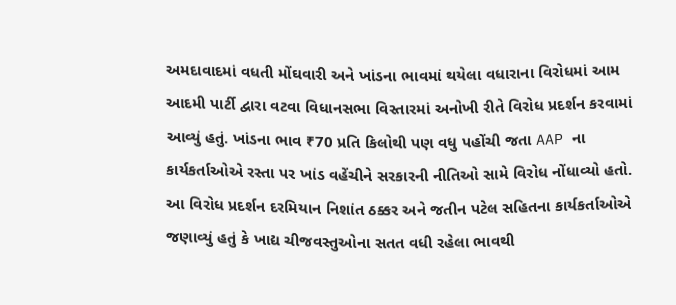અમદાવાદમાં વધતી મોંઘવારી અને ખાંડના ભાવમાં થયેલા વધારાના વિરોધમાં આમ આદમી પાર્ટી દ્વારા વટવા વિધાનસભા વિસ્તારમાં અનોખી રીતે વિરોધ પ્રદર્શન કરવામાં આવ્યું હતું. ખાંડના ભાવ ₹70 પ્રતિ કિલોથી પણ વધુ પહોંચી જતા AAP ના કાર્યકર્તાઓએ રસ્તા પર ખાંડ વહેંચીને સરકારની નીતિઓ સામે વિરોધ નોંધાવ્યો હતો. આ વિરોધ પ્રદર્શન દરમિયાન નિશાંત ઠક્કર અને જતીન પટેલ સહિતના કાર્યકર્તાઓએ જણાવ્યું હતું કે ખાદ્ય ચીજવસ્તુઓના સતત વધી રહેલા ભાવથી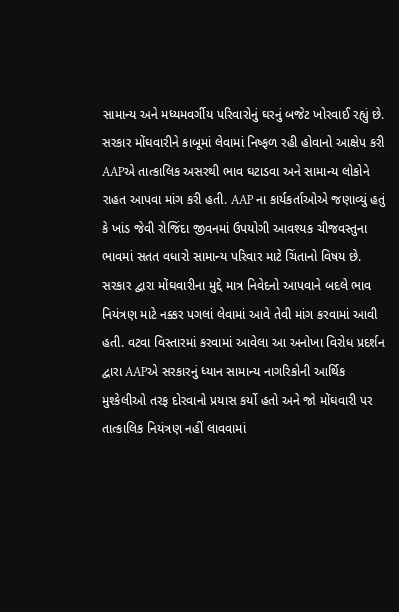સામાન્ય અને મધ્યમવર્ગીય પરિવારોનું ઘરનું બજેટ ખોરવાઈ રહ્યું છે. સરકાર મોંઘવારીને કાબૂમાં લેવામાં નિષ્ફળ રહી હોવાનો આક્ષેપ કરી AAPએ તાત્કાલિક અસરથી ભાવ ઘટાડવા અને સામાન્ય લોકોને રાહત આપવા માંગ કરી હતી. AAP ના કાર્યકર્તાઓએ જણાવ્યું હતું કે ખાંડ જેવી રોજિંદા જીવનમાં ઉપયોગી આવશ્યક ચીજવસ્તુના ભાવમાં સતત વધારો સામાન્ય પરિવાર માટે ચિંતાનો વિષય છે. સરકાર દ્વારા મોંઘવારીના મુદ્દે માત્ર નિવેદનો આપવાને બદલે ભાવ નિયંત્રણ માટે નક્કર પગલાં લેવામાં આવે તેવી માંગ કરવામાં આવી હતી. વટવા વિસ્તારમાં કરવામાં આવેલા આ અનોખા વિરોધ પ્રદર્શન દ્વારા AAPએ સરકારનું ધ્યાન સામાન્ય નાગરિકોની આર્થિક મુશ્કેલીઓ તરફ દોરવાનો પ્રયાસ કર્યો હતો અને જો મોંઘવારી પર તાત્કાલિક નિયંત્રણ નહીં લાવવામાં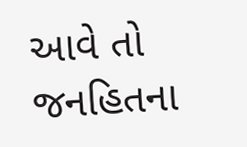આવે તો જનહિતના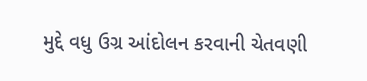મુદ્દે વધુ ઉગ્ર આંદોલન કરવાની ચેતવણી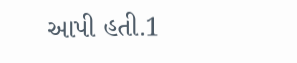આપી હતી.1